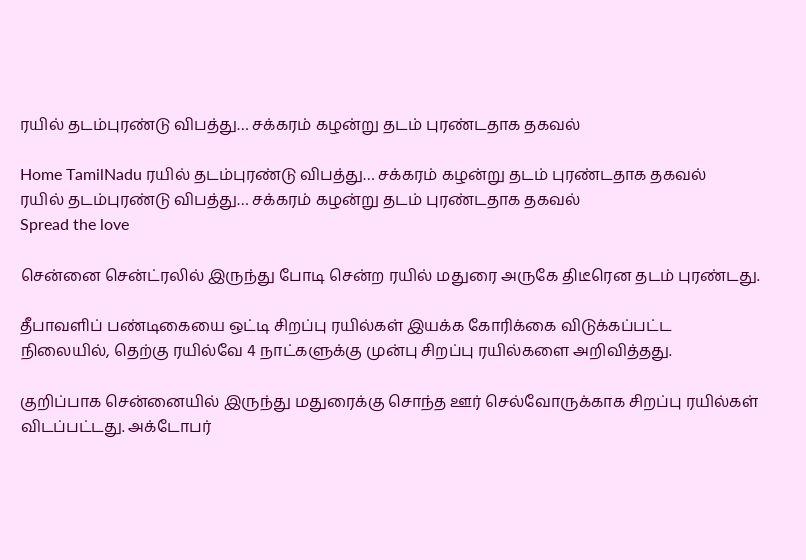ரயில் தடம்புரண்டு விபத்து… சக்கரம் கழன்று தடம் புரண்டதாக தகவல்

Home TamilNadu ரயில் தடம்புரண்டு விபத்து… சக்கரம் கழன்று தடம் புரண்டதாக தகவல்
ரயில் தடம்புரண்டு விபத்து… சக்கரம் கழன்று தடம் புரண்டதாக தகவல்
Spread the love

சென்னை சென்ட்ரலில் இருந்து போடி சென்ற ரயில் மதுரை அருகே திடீரென தடம் புரண்டது.

தீபாவளிப் பண்டிகையை ஒட்டி சிறப்பு ரயில்கள் இயக்க கோரிக்கை விடுக்கப்பட்ட நிலையில், தெற்கு ரயில்வே 4 நாட்களுக்கு முன்பு சிறப்பு ரயில்களை அறிவித்தது.

குறிப்பாக சென்னையில் இருந்து மதுரைக்கு சொந்த ஊர் செல்வோருக்காக சிறப்பு ரயில்கள் விடப்பட்டது. அக்டோபர்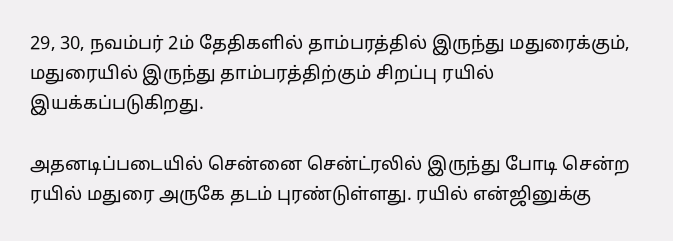29, 30, நவம்பர் 2ம் தேதிகளில் தாம்பரத்தில் இருந்து மதுரைக்கும், மதுரையில் இருந்து தாம்பரத்திற்கும் சிறப்பு ரயில் இயக்கப்படுகிறது.

அதனடிப்படையில் சென்னை சென்ட்ரலில் இருந்து போடி சென்ற ரயில் மதுரை அருகே தடம் புரண்டுள்ளது. ரயில் என்ஜினுக்கு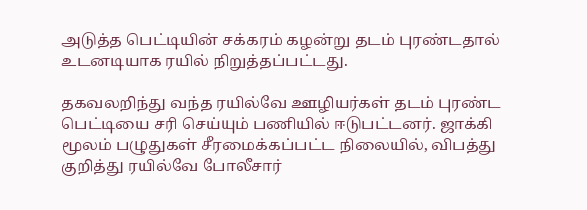அடுத்த பெட்டியின் சக்கரம் கழன்று தடம் புரண்டதால் உடனடியாக ரயில் நிறுத்தப்பட்டது.

தகவலறிந்து வந்த ரயில்வே ஊழியர்கள் தடம் புரண்ட பெட்டியை சரி செய்யும் பணியில் ஈடுபட்டனர். ஜாக்கி மூலம் பழுதுகள் சீரமைக்கப்பட்ட நிலையில், விபத்து குறித்து ரயில்வே போலீசார்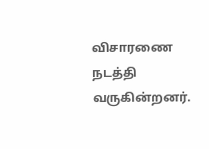விசாரணை நடத்தி வருகின்றனர்.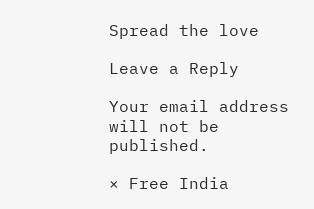Spread the love

Leave a Reply

Your email address will not be published.

× Free India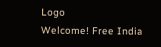Logo
Welcome! Free India